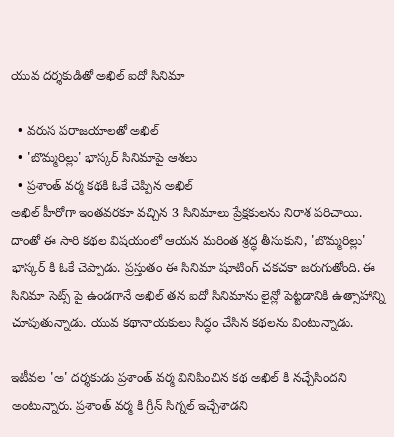యువ దర్శకుడితో అఖిల్ ఐదో సినిమా

  • వరుస పరాజయాలతో అఖిల్
  • 'బొమ్మరిల్లు' భాస్కర్ సినిమాపై ఆశలు
  • ప్రశాంత్ వర్మ కథకి ఓకే చెప్పిన అఖిల్
అఖిల్ హీరోగా ఇంతవరకూ వచ్చిన 3 సినిమాలు ప్రేక్షకులను నిరాశ పరిచాయి. దాంతో ఈ సారి కథల విషయంలో ఆయన మరింత శ్రద్ధ తీసుకుని, 'బొమ్మరిల్లు' భాస్కర్ కి ఓకే చెప్పాడు. ప్రస్తుతం ఈ సినిమా షూటింగ్ చకచకా జరుగుతోంది. ఈ సినిమా సెట్స్ పై ఉండగానే అఖిల్ తన ఐదో సినిమాను లైన్లో పెట్టడానికి ఉత్సాహాన్ని చూపుతున్నాడు. యువ కథానాయకులు సిద్ధం చేసిన కథలను వింటున్నాడు.

ఇటీవల 'అ' దర్శకుడు ప్రశాంత్ వర్మ వినిపించిన కథ అఖిల్ కి నచ్చేసిందని అంటున్నారు. ప్రశాంత్ వర్మ కి గ్రీన్ సిగ్నల్ ఇచ్చేశాడని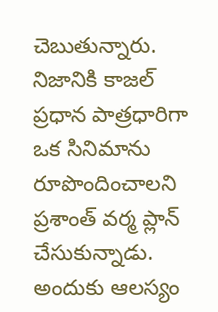చెబుతున్నారు. నిజానికి కాజల్ ప్రధాన పాత్రధారిగా ఒక సినిమాను రూపొందించాలని ప్రశాంత్ వర్మ ప్లాన్ చేసుకున్నాడు. అందుకు ఆలస్యం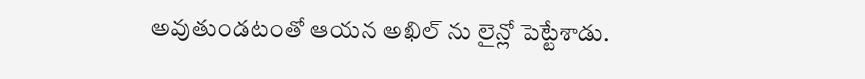అవుతుండటంతో ఆయన అఖిల్ ను లైన్లో పెట్టేశాడు.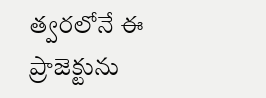త్వరలోనే ఈ ప్రాజెక్టును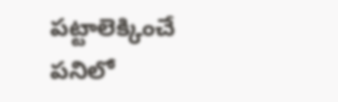పట్టాలెక్కించే పనిలో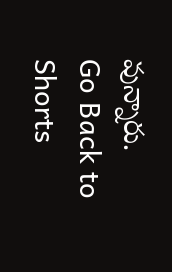వున్నారు.
Go Back to Shorts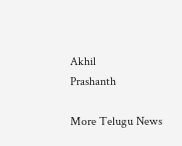Akhil
Prashanth

More Telugu News